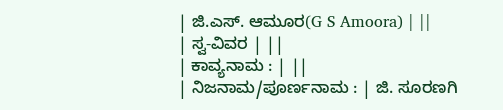| ಜಿ.ಎಸ್. ಆಮೂರ(G S Amoora) | ||
| ಸ್ವ-ವಿವರ | ||
| ಕಾವ್ಯನಾಮ : | ||
| ನಿಜನಾಮ/ಪೂರ್ಣನಾಮ : | ಜಿ. ಸೂರಣಗಿ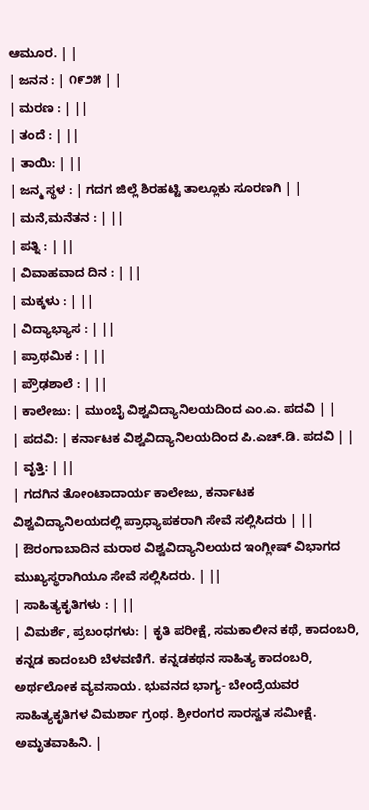ಆಮೂರ. | |
| ಜನನ : | ೧೯೨೫ | |
| ಮರಣ : | ||
| ತಂದೆ : | ||
| ತಾಯಿ: | ||
| ಜನ್ಮ ಸ್ಥಳ : | ಗದಗ ಜಿಲ್ಲೆ ಶಿರಹಟ್ಟಿ ತಾಲ್ಲೂಕು ಸೂರಣಗಿ | |
| ಮನೆ,ಮನೆತನ : | ||
| ಪತ್ನಿ : | ||
| ವಿವಾಹವಾದ ದಿನ : | ||
| ಮಕ್ಕಳು : | ||
| ವಿದ್ಯಾಭ್ಯಾಸ : | ||
| ಪ್ರಾಥಮಿಕ : | ||
| ಪ್ರೌಢಶಾಲೆ : | ||
| ಕಾಲೇಜು: | ಮುಂಬೈ ವಿಶ್ವವಿದ್ಯಾನಿಲಯದಿಂದ ಎಂ.ಎ. ಪದವಿ | |
| ಪದವಿ: | ಕರ್ನಾಟಕ ವಿಶ್ವವಿದ್ಯಾನಿಲಯದಿಂದ ಪಿ.ಎಚ್.ಡಿ. ಪದವಿ | |
| ವೃತ್ತಿ: | ||
| ಗದಗಿನ ತೋಂಟಾದಾರ್ಯ ಕಾಲೇಜು, ಕರ್ನಾಟಕ ವಿಶ್ವವಿದ್ಯಾನಿಲಯದಲ್ಲಿ ಪ್ರಾಧ್ಯಾಪಕರಾಗಿ ಸೇವೆ ಸಲ್ಲಿಸಿದರು | ||
| ಔರಂಗಾಬಾದಿನ ಮರಾಠ ವಿಶ್ವವಿದ್ಯಾನಿಲಯದ ಇಂಗ್ಲೀಷ್ ವಿಭಾಗದ ಮುಖ್ಯಸ್ಥರಾಗಿಯೂ ಸೇವೆ ಸಲ್ಲಿಸಿದರು. | ||
| ಸಾಹಿತ್ಯಕೃತಿಗಳು : | ||
| ವಿಮರ್ಶೆ, ಪ್ರಬಂಧಗಳು: | ಕೃತಿ ಪರೀಕ್ಷೆ, ಸಮಕಾಲೀನ ಕಥೆ, ಕಾದಂಬರಿ, ಕನ್ನಡ ಕಾದಂಬರಿ ಬೆಳವಣಿಗೆ. ಕನ್ನಡಕಥನ ಸಾಹಿತ್ಯ ಕಾದಂಬರಿ, ಅರ್ಥಲೋಕ ವ್ಯವಸಾಯ. ಭುವನದ ಭಾಗ್ಯ- ಬೇಂದ್ರೆಯವರ ಸಾಹಿತ್ಯಕೃತಿಗಳ ವಿಮರ್ಶಾ ಗ್ರಂಥ. ಶ್ರೀರಂಗರ ಸಾರಸ್ವತ ಸಮೀಕ್ಷೆ. ಅಮೃತವಾಹಿನಿ. |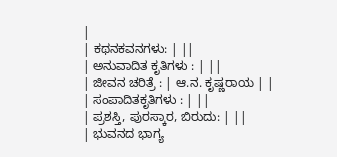|
| ಕಥನಕವನಗಳು: | ||
| ಅನುವಾದಿತ ಕೃತಿಗಳು : | ||
| ಜೀವನ ಚರಿತ್ರೆ : | ಆ.ನ. ಕೃಷ್ಣರಾಯ | |
| ಸಂಪಾದಿತಕೃತಿಗಳು : | ||
| ಪ್ರಶಸ್ತಿ, ಪುರಸ್ಕಾರ, ಬಿರುದು: | ||
| ಭುವನದ ಭಾಗ್ಯ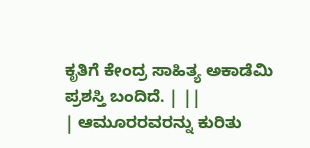ಕೃತಿಗೆ ಕೇಂದ್ರ ಸಾಹಿತ್ಯ ಅಕಾಡೆಮಿ ಪ್ರಶಸ್ತಿ ಬಂದಿದೆ. | ||
| ಆಮೂರರವರನ್ನು ಕುರಿತು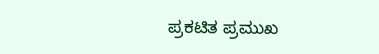ಪ್ರಕಟಿತ ಪ್ರಮುಖ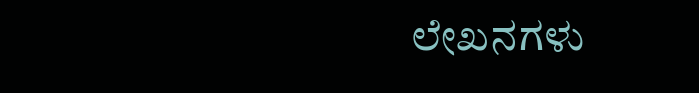ಲೇಖನಗಳು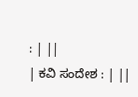: | ||
| ಕವಿ ಸಂದೇಶ : | ||